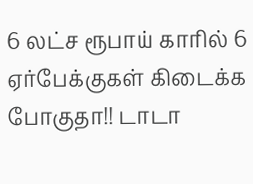6 லட்ச ரூபாய் காரில் 6 ஏர்பேக்குகள் கிடைக்க போகுதா!! டாடா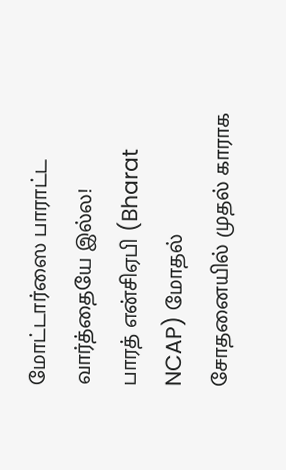மோட்டார்ஸை பாராட்ட வார்த்தையே இல்ல!
பாரத் என்சிஏபி (Bharat NCAP) மோதல் சோதனையில் முதல் காராக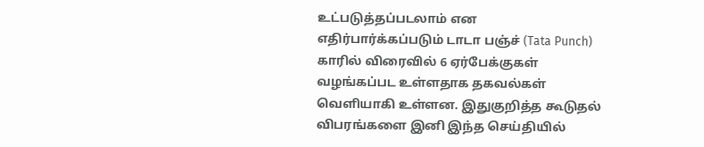உட்படுத்தப்படலாம் என எதிர்பார்க்கப்படும் டாடா பஞ்ச் (Tata Punch) காரில் விரைவில் 6 ஏர்பேக்குகள் வழங்கப்பட உள்ளதாக தகவல்கள் வெளியாகி உள்ளன. இதுகுறித்த கூடுதல் விபரங்களை இனி இந்த செய்தியில்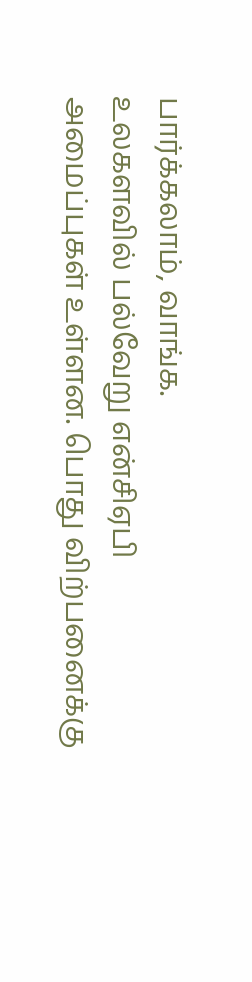பார்க்கலாம், வாங்க.
உலகளவில் பல்வேறு என்சிஏபி அமைப்புகள் உள்ளன. பொது விற்பனைக்கு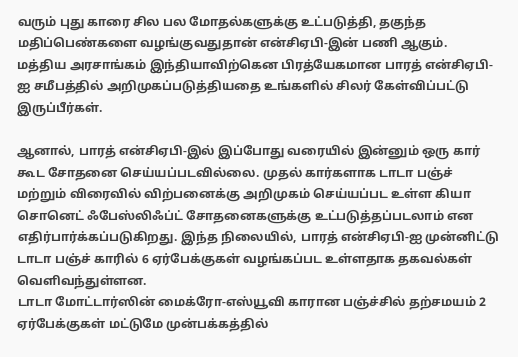வரும் புது காரை சில பல மோதல்களுக்கு உட்படுத்தி, தகுந்த மதிப்பெண்களை வழங்குவதுதான் என்சிஏபி-இன் பணி ஆகும். மத்திய அரசாங்கம் இந்தியாவிற்கென பிரத்யேகமான பாரத் என்சிஏபி-ஐ சமீபத்தில் அறிமுகப்படுத்தியதை உங்களில் சிலர் கேள்விப்பட்டு இருப்பீர்கள்.

ஆனால், பாரத் என்சிஏபி-இல் இப்போது வரையில் இன்னும் ஒரு கார் கூட சோதனை செய்யப்படவில்லை. முதல் கார்களாக டாடா பஞ்ச் மற்றும் விரைவில் விற்பனைக்கு அறிமுகம் செய்யப்பட உள்ள கியா சொனெட் ஃபேஸ்லிஃப்ட் சோதனைகளுக்கு உட்படுத்தப்படலாம் என எதிர்பார்க்கப்படுகிறது. இந்த நிலையில், பாரத் என்சிஏபி-ஐ முன்னிட்டு டாடா பஞ்ச் காரில் 6 ஏர்பேக்குகள் வழங்கப்பட உள்ளதாக தகவல்கள் வெளிவந்துள்ளன.
டாடா மோட்டார்ஸின் மைக்ரோ-எஸ்யூவி காரான பஞ்ச்சில் தற்சமயம் 2 ஏர்பேக்குகள் மட்டுமே முன்பக்கத்தில்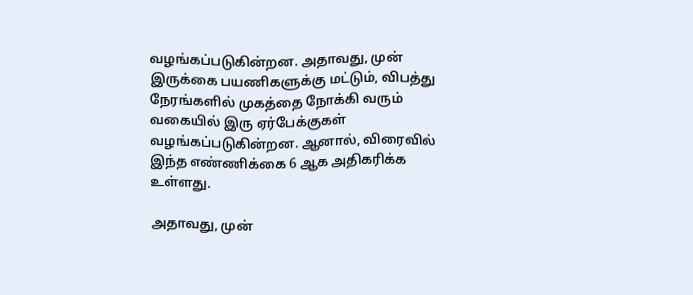வழங்கப்படுகின்றன. அதாவது, முன் இருக்கை பயணிகளுக்கு மட்டும், விபத்து நேரங்களில் முகத்தை நோக்கி வரும் வகையில் இரு ஏர்பேக்குகள் வழங்கப்படுகின்றன. ஆனால், விரைவில் இந்த எண்ணிக்கை 6 ஆக அதிகரிக்க உள்ளது.

அதாவது, முன்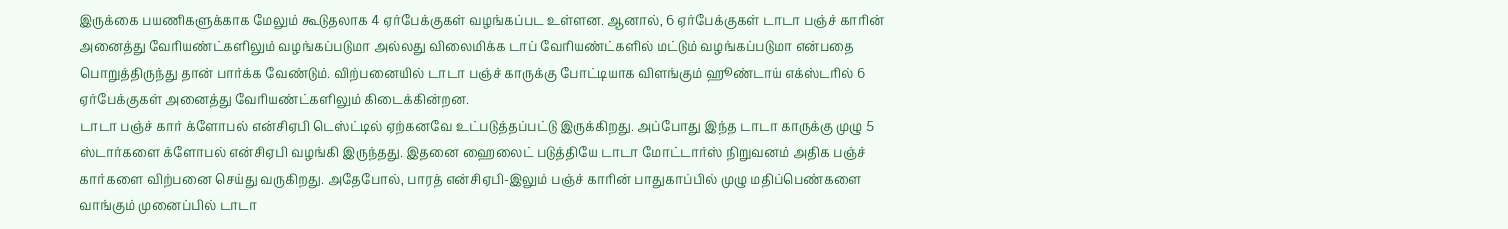இருக்கை பயணிகளுக்காக மேலும் கூடுதலாக 4 ஏர்பேக்குகள் வழங்கப்பட உள்ளன. ஆனால், 6 ஏர்பேக்குகள் டாடா பஞ்ச் காரின் அனைத்து வேரியண்ட்களிலும் வழங்கப்படுமா அல்லது விலைமிக்க டாப் வேரியண்ட்களில் மட்டும் வழங்கப்படுமா என்பதை பொறுத்திருந்து தான் பார்க்க வேண்டும். விற்பனையில் டாடா பஞ்ச் காருக்கு போட்டியாக விளங்கும் ஹூண்டாய் எக்ஸ்டரில் 6 ஏர்பேக்குகள் அனைத்து வேரியண்ட்களிலும் கிடைக்கின்றன.
டாடா பஞ்ச் கார் க்ளோபல் என்சிஏபி டெஸ்ட்டில் ஏற்கனவே உட்படுத்தப்பட்டு இருக்கிறது. அப்போது இந்த டாடா காருக்கு முழு 5 ஸ்டார்களை க்ளோபல் என்சிஏபி வழங்கி இருந்தது. இதனை ஹைலைட் படுத்தியே டாடா மோட்டார்ஸ் நிறுவனம் அதிக பஞ்ச் கார்களை விற்பனை செய்து வருகிறது. அதேபோல், பாரத் என்சிஏபி-இலும் பஞ்ச் காரின் பாதுகாப்பில் முழு மதிப்பெண்களை வாங்கும் முனைப்பில் டாடா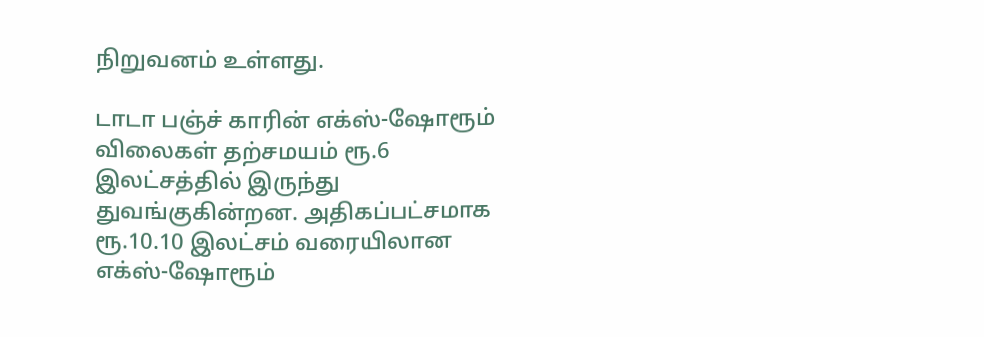நிறுவனம் உள்ளது.

டாடா பஞ்ச் காரின் எக்ஸ்-ஷோரூம் விலைகள் தற்சமயம் ரூ.6 இலட்சத்தில் இருந்து துவங்குகின்றன. அதிகப்பட்சமாக ரூ.10.10 இலட்சம் வரையிலான எக்ஸ்-ஷோரூம்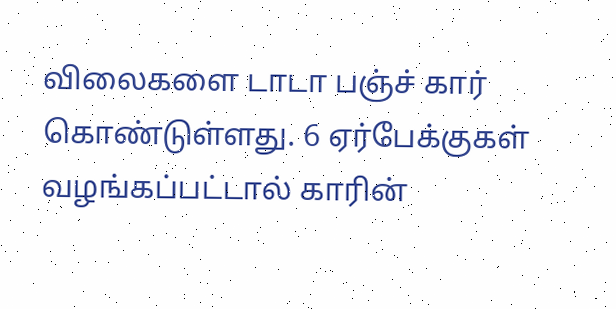விலைகளை டாடா பஞ்ச் கார் கொண்டுள்ளது. 6 ஏர்பேக்குகள் வழங்கப்பட்டால் காரின்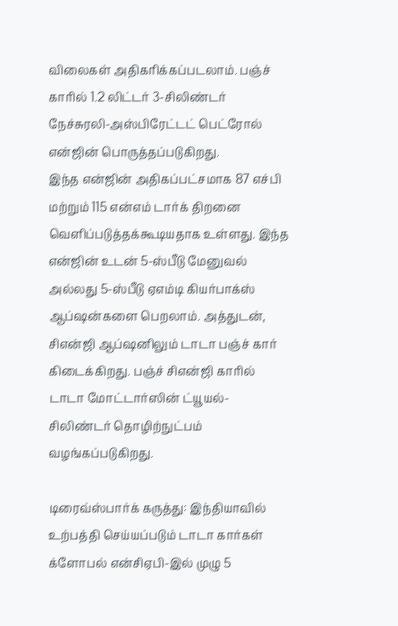விலைகள் அதிகரிக்கப்படலாம். பஞ்ச் காரில் 1.2 லிட்டர் 3-சிலிண்டர் நேச்சுரலி-அஸ்பிரேட்டட் பெட்ரோல் என்ஜின் பொருத்தப்படுகிறது.
இந்த என்ஜின் அதிகப்பட்சமாக 87 எச்பி மற்றும் 115 என்எம் டார்க் திறனை வெளிப்படுத்தக்கூடியதாக உள்ளது. இந்த என்ஜின் உடன் 5-ஸ்பீடு மேனுவல் அல்லது 5-ஸ்பீடு ஏஎம்டி கியர்பாக்ஸ் ஆப்ஷன்களை பெறலாம். அத்துடன், சிஎன்ஜி ஆப்ஷனிலும் டாடா பஞ்ச் கார் கிடைக்கிறது. பஞ்ச் சிஎன்ஜி காரில் டாடா மோட்டார்ஸின் ட்யூயல்-சிலிண்டர் தொழிற்நுட்பம் வழங்கப்படுகிறது.

டிரைவ்ஸ்பார்க் கருத்து: இந்தியாவில் உற்பத்தி செய்யப்படும் டாடா கார்கள் க்ளோபல் என்சிஏபி-இல் முழு 5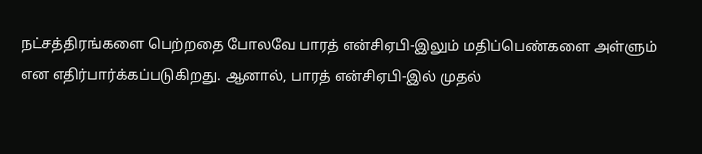நட்சத்திரங்களை பெற்றதை போலவே பாரத் என்சிஏபி-இலும் மதிப்பெண்களை அள்ளும் என எதிர்பார்க்கப்படுகிறது. ஆனால், பாரத் என்சிஏபி-இல் முதல்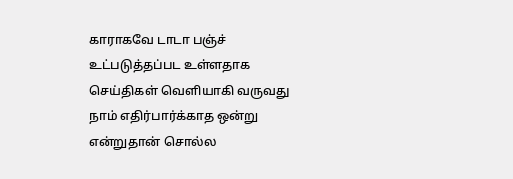காராகவே டாடா பஞ்ச் உட்படுத்தப்பட உள்ளதாக செய்திகள் வெளியாகி வருவது நாம் எதிர்பார்க்காத ஒன்று என்றுதான் சொல்ல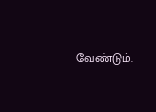வேண்டும்.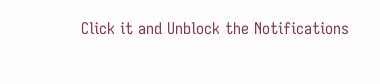Click it and Unblock the Notifications